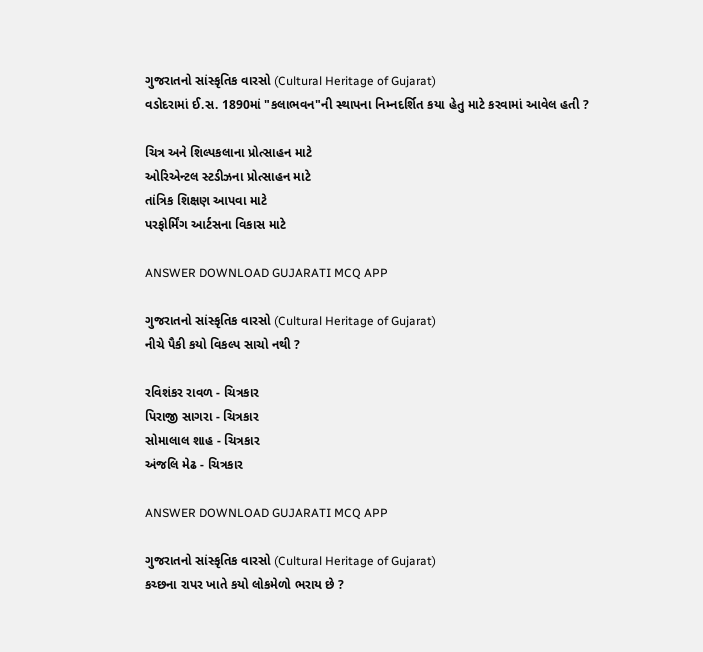ગુજરાતનો સાંસ્કૃતિક વારસો (Cultural Heritage of Gujarat)
વડોદરામાં ઈ.સ. 1890માં "કલાભવન"ની સ્થાપના નિમ્નદર્શિત કયા હેતુ માટે કરવામાં આવેલ હતી ?

ચિત્ર અને શિલ્પકલાના પ્રોત્સાહન માટે
ઓરિએન્ટલ સ્ટડીઝના પ્રોત્સાહન માટે
તાંત્રિક શિક્ષણ આપવા માટે
પરફોર્મિંગ આર્ટસના વિકાસ માટે

ANSWER DOWNLOAD GUJARATI MCQ APP

ગુજરાતનો સાંસ્કૃતિક વારસો (Cultural Heritage of Gujarat)
નીચે પૈકી કયો વિકલ્પ સાચો નથી ?

રવિશંકર રાવળ - ચિત્રકાર
પિરાજી સાગરા - ચિત્રકાર
સોમાલાલ શાહ - ચિત્રકાર
અંજલિ મેઢ - ચિત્રકાર

ANSWER DOWNLOAD GUJARATI MCQ APP

ગુજરાતનો સાંસ્કૃતિક વારસો (Cultural Heritage of Gujarat)
કચ્છના રાપર ખાતે કયો લોકમેળો ભરાય છે ?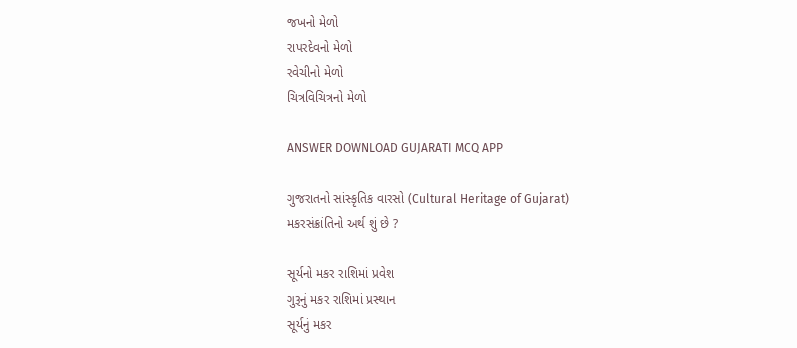જખનો મેળો
રાપરદેવનો મેળો
રવેચીનો મેળો
ચિત્રવિચિત્રનો મેળો

ANSWER DOWNLOAD GUJARATI MCQ APP

ગુજરાતનો સાંસ્કૃતિક વારસો (Cultural Heritage of Gujarat)
મકરસંક્રાંતિનો અર્થ શું છે ?

સૂર્યનો મકર રાશિમાં પ્રવેશ
ગુરૂનું મકર રાશિમાં પ્રસ્થાન
સૂર્યનું મકર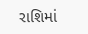રાશિમાં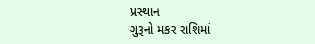પ્રસ્થાન
ગુરૂનો મકર રાશિમાં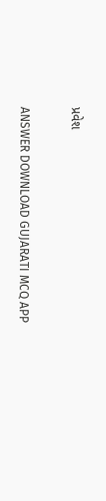પ્રવેશ

ANSWER DOWNLOAD GUJARATI MCQ APP